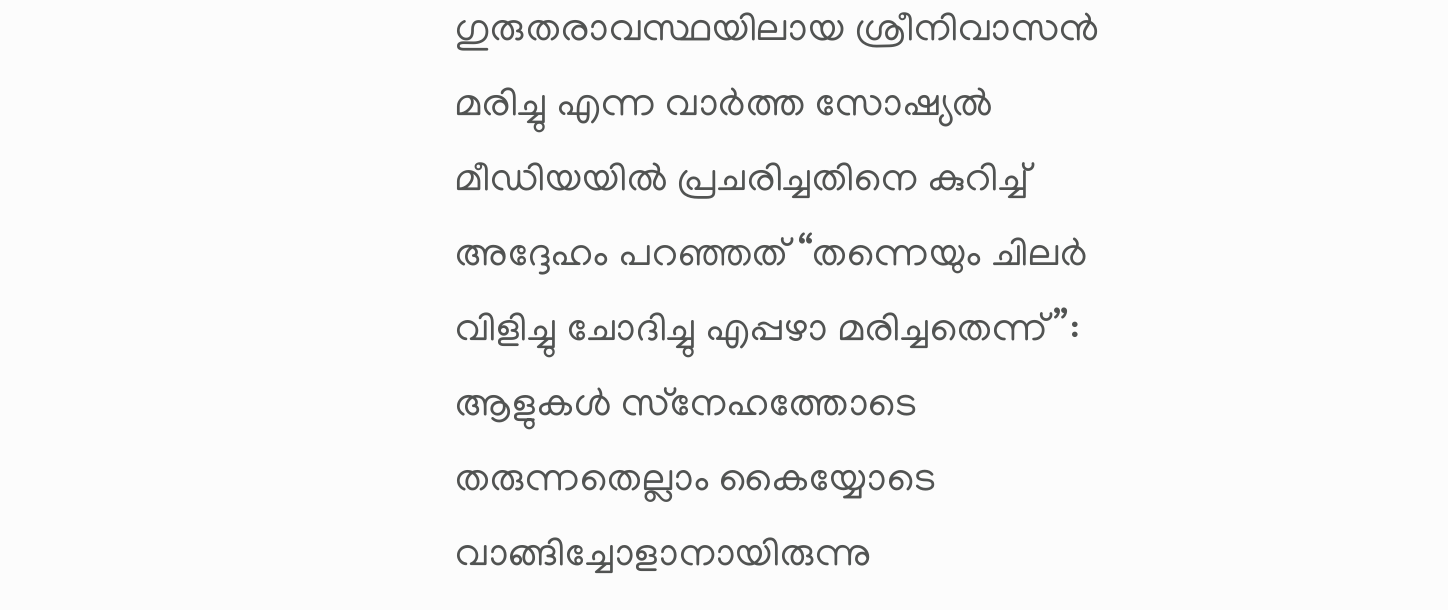ഗുരുതരാവസ്ഥയിലായ ശ്രീനിവാസൻ മരിച്ചു എന്ന വാർത്ത സോഷ്യൽ മീഡിയയിൽ പ്രചരിച്ചതിനെ കുറിച്ച് അദ്ദേഹം പറഞ്ഞത് “തന്നെയും ചിലർ വിളിച്ചു ചോദിച്ചു എപ്പഴാ മരിച്ചതെന്ന്”: ആളുകള്‍ സ്‌നേഹത്തോടെ തരുന്നതെല്ലാം കൈയ്യോടെ വാങ്ങിച്ചോളാനായിരുന്നു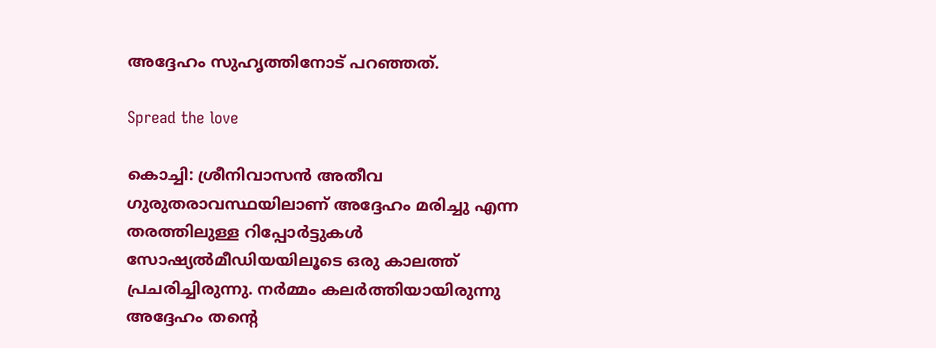അദ്ദേഹം സുഹൃത്തിനോട് പറഞ്ഞത്.

Spread the love

കൊച്ചി: ശ്രീനിവാസൻ അതീവ ഗുരുതരാവസ്ഥയിലാണ് അദ്ദേഹം മരിച്ചു എന്ന തരത്തിലുള്ള റിപ്പോർട്ടുകള്‍ സോഷ്യല്‍മീഡിയയിലൂടെ ഒരു കാലത്ത് പ്രചരിച്ചിരുന്നു. നർമ്മം കലർത്തിയായിരുന്നു അദ്ദേഹം തന്റെ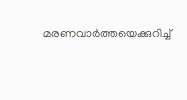മരണവാർത്തയെക്കുറിച്ച്‌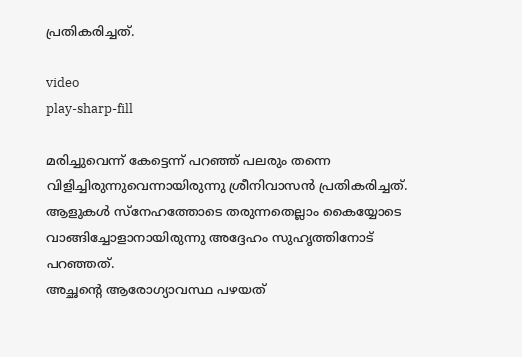പ്രതികരിച്ചത്.

video
play-sharp-fill

മരിച്ചുവെന്ന് കേട്ടെന്ന് പറഞ്ഞ് പലരും തന്നെ വിളിച്ചിരുന്നുവെന്നായിരുന്നു ശ്രീനിവാസൻ പ്രതികരിച്ചത്. ആളുകള്‍ സ്‌നേഹത്തോടെ തരുന്നതെല്ലാം കൈയ്യോടെ വാങ്ങിച്ചോളാനായിരുന്നു അദ്ദേഹം സുഹൃത്തിനോട് പറഞ്ഞത്.
അച്ഛന്റെ ആരോഗ്യാവസ്ഥ പഴയത്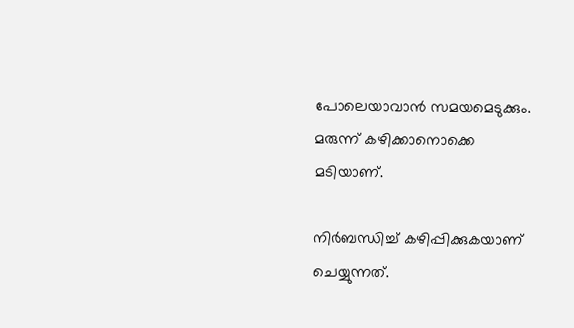പോലെയാവാൻ സമയമെടുക്കും. മരുന്ന് കഴിക്കാനൊക്കെ മടിയാണ്.

നിർബന്ധിച്ച്‌ കഴിപ്പിക്കുകയാണ് ചെയ്യുന്നത്.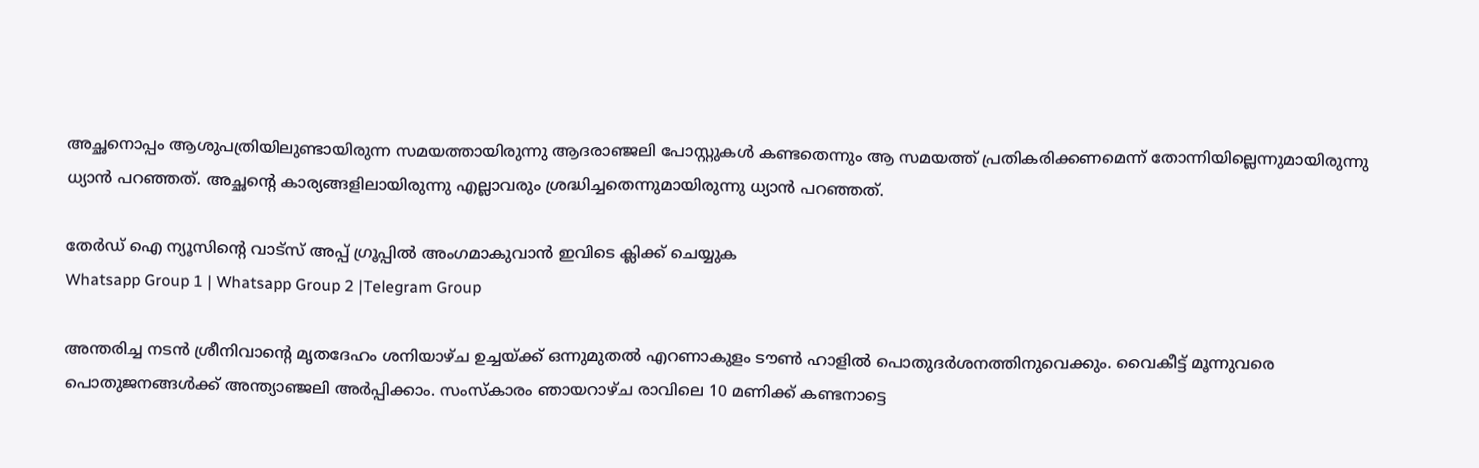അച്ഛനൊപ്പം ആശുപത്രിയിലുണ്ടായിരുന്ന സമയത്തായിരുന്നു ആദരാഞ്ജലി പോസ്റ്റുകള്‍ കണ്ടതെന്നും ആ സമയത്ത് പ്രതികരിക്കണമെന്ന് തോന്നിയില്ലെന്നുമായിരുന്നു ധ്യാൻ പറഞ്ഞത്. അച്ഛന്റെ കാര്യങ്ങളിലായിരുന്നു എല്ലാവരും ശ്രദ്ധിച്ചതെന്നുമായിരുന്നു ധ്യാൻ പറഞ്ഞത്.

തേർഡ് ഐ ന്യൂസിന്റെ വാട്സ് അപ്പ് ഗ്രൂപ്പിൽ അംഗമാകുവാൻ ഇവിടെ ക്ലിക്ക് ചെയ്യുക
Whatsapp Group 1 | Whatsapp Group 2 |Telegram Group

അന്തരിച്ച നടൻ ശ്രീനിവാന്റെ മൃതദേഹം ശനിയാഴ്ച ഉച്ചയ്ക്ക് ഒന്നുമുതല്‍ എറണാകുളം ടൗണ്‍ ഹാളില്‍ പൊതുദർശനത്തിനുവെക്കും. വൈകീട്ട് മൂന്നുവരെ പൊതുജനങ്ങള്‍ക്ക് അന്ത്യാഞ്ജലി അർപ്പിക്കാം. സംസ്‌കാരം ഞായറാഴ്ച രാവിലെ 10 മണിക്ക് കണ്ടനാട്ടെ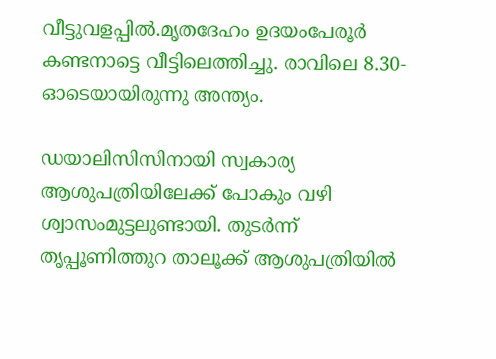വീട്ടുവളപ്പില്‍.മൃതദേഹം ഉദയംപേരൂർ കണ്ടനാട്ടെ വീട്ടിലെത്തിച്ചു. രാവിലെ 8.30-ഓടെയായിരുന്നു അന്ത്യം.

ഡയാലിസിസിനായി സ്വകാര്യ ആശുപത്രിയിലേക്ക് പോകും വഴി ശ്വാസംമുട്ടലുണ്ടായി. തുടർന്ന് തൃപ്പൂണിത്തുറ താലൂക്ക് ആശുപത്രിയില്‍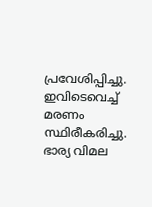പ്രവേശിപ്പിച്ചു. ഇവിടെവെച്ച്‌ മരണം സ്ഥിരീകരിച്ചു. ഭാര്യ വിമല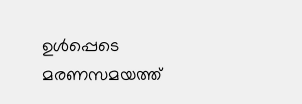ഉള്‍പ്പെടെ മരണസമയത്ത്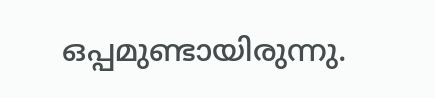ഒപ്പമുണ്ടായിരുന്നു.